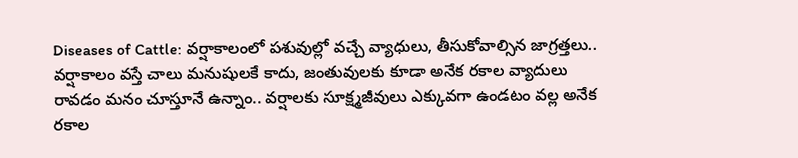Diseases of Cattle: వర్షాకాలంలో పశువుల్లో వచ్చే వ్యాధులు, తీసుకోవాల్సిన జాగ్రత్తలు..
వర్షాకాలం వస్తే చాలు మనుషులకే కాదు, జంతువులకు కూడా అనేక రకాల వ్యాదులు రావడం మనం చూస్తూనే ఉన్నాం.. వర్షాలకు సూక్ష్మజీవులు ఎక్కువగా ఉండటం వల్ల అనేక రకాల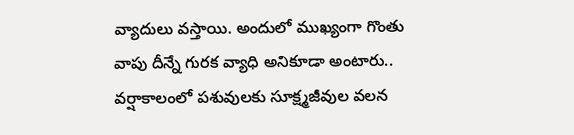వ్యాదులు వస్తాయి. అందులో ముఖ్యంగా గొంతు వాపు దీన్నే గురక వ్యాధి అనికూడా అంటారు.. వర్షాకాలంలో పశువులకు సూక్ష్మజీవుల వలన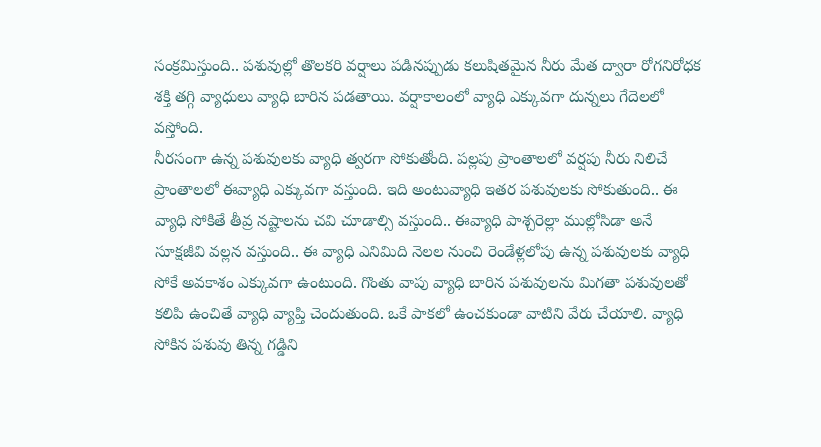సంక్రమిస్తుంది.. పశువుల్లో తొలకరి వర్షాలు పడినప్పుడు కలుషితమైన నీరు మేత ద్వారా రోగనిరోధక శక్తి తగ్గి వ్యాధులు వ్యాధి బారిన పడతాయి. వర్షాకాలంలో వ్యాధి ఎక్కువగా దున్నలు గేదెలలో వస్తోంది.
నీరసంగా ఉన్న పశువులకు వ్యాధి త్వరగా సోకుతోంది. పల్లపు ప్రాంతాలలో వర్షపు నీరు నిలిచే ప్రాంతాలలో ఈవ్యాధి ఎక్కువగా వస్తుంది. ఇది అంటువ్యాధి ఇతర పశువులకు సోకుతుంది.. ఈ వ్యాధి సోకితే తీవ్ర నష్టాలను చవి చూడాల్సి వస్తుంది.. ఈవ్యాధి పాశ్చరెల్లా ముల్లోసిడా అనే సూక్షజీవి వల్లన వస్తుంది.. ఈ వ్యాధి ఎనిమిది నెలల నుంచి రెండేళ్లలోపు ఉన్న పశువులకు వ్యాధి సోకే అవకాశం ఎక్కువగా ఉంటుంది. గొంతు వాపు వ్యాధి బారిన పశువులను మిగతా పశువులతో కలిపి ఉంచితే వ్యాధి వ్యాప్తి చెందుతుంది. ఒకే పాకలో ఉంచకుండా వాటిని వేరు చేయాలి. వ్యాధి సోకిన పశువు తిన్న గడ్డిని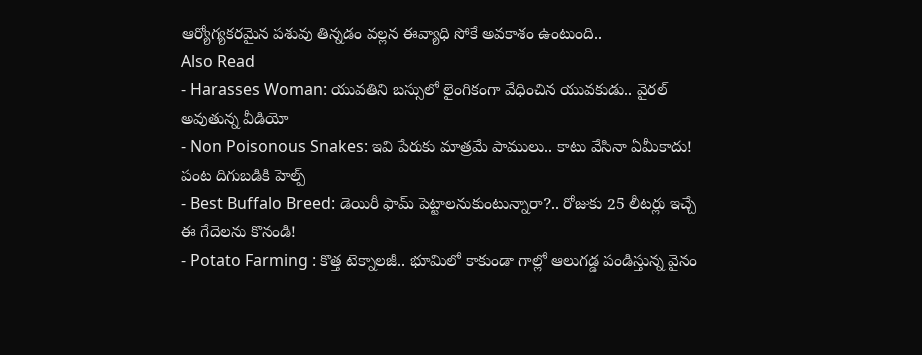ఆర్యోగ్యకరమైన పశువు తిన్నడం వల్లన ఈవ్యాధి సోకే అవకాశం ఉంటుంది..
Also Read
- Harasses Woman: యువతిని బస్సులో లైంగికంగా వేధించిన యువకుడు.. వైరల్ అవుతున్న వీడియో
- Non Poisonous Snakes: ఇవి పేరుకు మాత్రమే పాములు.. కాటు వేసినా ఏమీకాదు! పంట దిగుబడికి హెల్ప్
- Best Buffalo Breed: డెయిరీ ఫామ్ పెట్టాలనుకుంటున్నారా?.. రోజుకు 25 లీటర్లు ఇచ్చే ఈ గేదెలను కొనండి!
- Potato Farming : కొత్త టెక్నాలజీ.. భూమిలో కాకుండా గాల్లో ఆలుగడ్డ పండిస్తున్న వైనం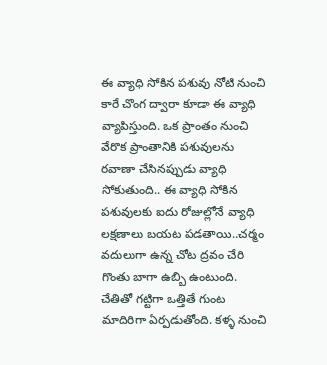ఈ వ్యాధి సోకిన పశువు నోటి నుంచి కారే చొంగ ద్వారా కూడా ఈ వ్యాధి వ్యాపిస్తుంది. ఒక ప్రాంతం నుంచి వేరొక ప్రాంతానికి పశువులను రవాణా చేసినప్పుడు వ్యాధి సోకుతుంది.. ఈ వ్యాధి సోకిన పశువులకు ఐదు రోజుల్లోనే వ్యాధి లక్షణాలు బయట పడతాయి..చర్మం వదులుగా ఉన్న చోట ద్రవం చేరి గొంతు బాగా ఉబ్బి ఉంటుంది. చేతితో గట్టిగా ఒత్తితే గుంట మాదిరిగా ఏర్పడుతోంది. కళ్ళ నుంచి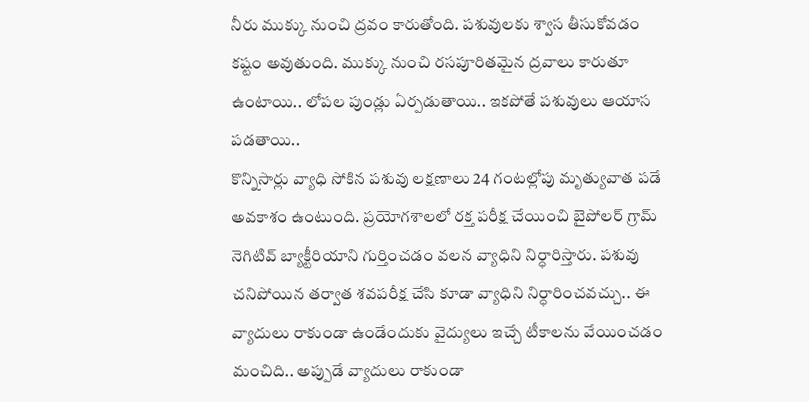నీరు ముక్కు నుంచి ద్రవం కారుతోంది. పశువులకు శ్వాస తీసుకోవడం కష్టం అవుతుంది. ముక్కు నుంచి రసపూరితమైన ద్రవాలు కారుతూ ఉంటాయి.. లోపల పుండ్లు ఏర్పడుతాయి.. ఇకపోతే పశువులు ఆయాస పడతాయి..
కొన్నిసార్లు వ్యాధి సోకిన పశువు లక్షణాలు 24 గంటల్లోపు మృత్యువాత పడే అవకాశం ఉంటుంది. ప్రయోగశాలలో రక్త పరీక్ష చేయించి బైపోలర్ గ్రామ్ నెగిటివ్ బ్యాక్టీరియాని గుర్తించడం వలన వ్యాధిని నిర్ధారిస్తారు. పశువు చనిపోయిన తర్వాత శవపరీక్ష చేసి కూడా వ్యాధిని నిర్ధారించవచ్చు.. ఈ వ్యాదులు రాకుండా ఉండేందుకు వైద్యులు ఇచ్చే టీకాలను వేయించడం మంచిది.. అప్పుడే వ్యాదులు రాకుండా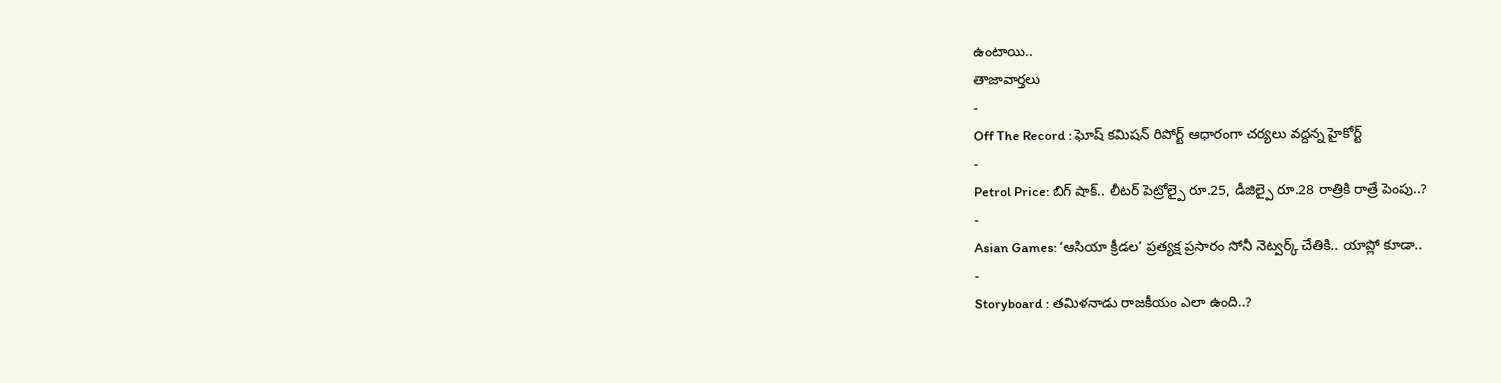ఉంటాయి..
తాజావార్తలు
-
Off The Record : ఘోష్ కమిషన్ రిపోర్ట్ ఆధారంగా చర్యలు వద్దన్న హైకోర్ట్
-
Petrol Price: బిగ్ షాక్.. లీటర్ పెట్రోల్పై రూ.25, డీజిల్పై రూ.28 రాత్రికి రాత్రే పెంపు..?
-
Asian Games: ‘ఆసియా క్రీడల’ ప్రత్యక్ష ప్రసారం సోనీ నెట్వర్క్ చేతికి.. యాప్లో కూడా..
-
Storyboard : తమిళనాడు రాజకీయం ఎలా ఉంది..?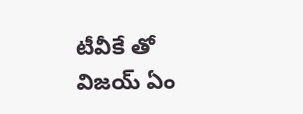టీవీకే తో విజయ్ ఏం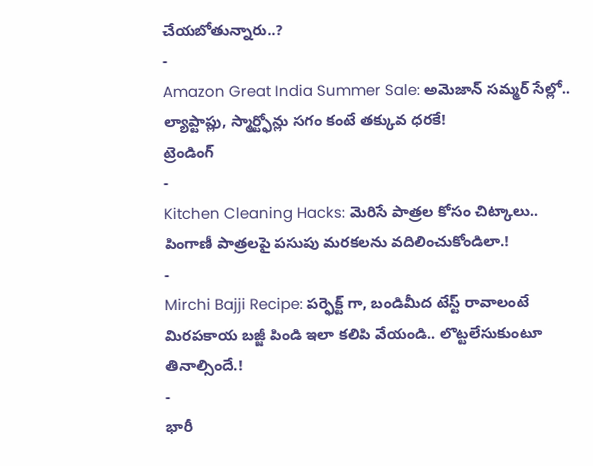చేయబోతున్నారు..?
-
Amazon Great India Summer Sale: అమెజాన్ సమ్మర్ సేల్లో.. ల్యాప్టాప్లు, స్మార్ట్ఫోన్లు సగం కంటే తక్కువ ధరకే!
ట్రెండింగ్
-
Kitchen Cleaning Hacks: మెరిసే పాత్రల కోసం చిట్కాలు.. పింగాణీ పాత్రలపై పసుపు మరకలను వదిలించుకోండిలా.!
-
Mirchi Bajji Recipe: పర్ఫెక్ట్ గా, బండిమీద టేస్ట్ రావాలంటే మిరపకాయ బజ్జీ పిండి ఇలా కలిపి వేయండి.. లొట్టలేసుకుంటూ తినాల్సిందే.!
-
భారీ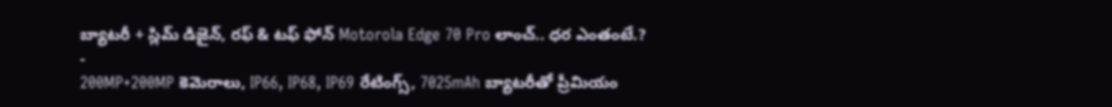బ్యాటరీ + స్లిమ్ డిజైన్, రఫ్ & టఫ్ ఫోన్ Motorola Edge 70 Pro లాంచ్.. ధర ఎంతంటే.?
-
200MP+200MP కెమెరాలు, IP66, IP68, IP69 రేటింగ్స్, 7025mAh బ్యాటరీతో ప్రీమియం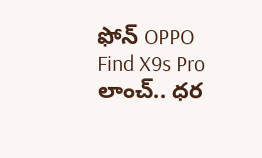ఫోన్ OPPO Find X9s Pro లాంచ్.. ధర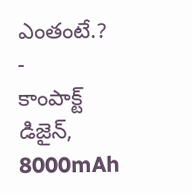ఎంతంటే.?
-
కాంపాక్ట్ డిజైన్, 8000mAh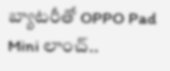బ్యాటరీతో OPPO Pad Mini లాంచ్..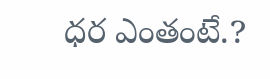ధర ఎంతంటే.?